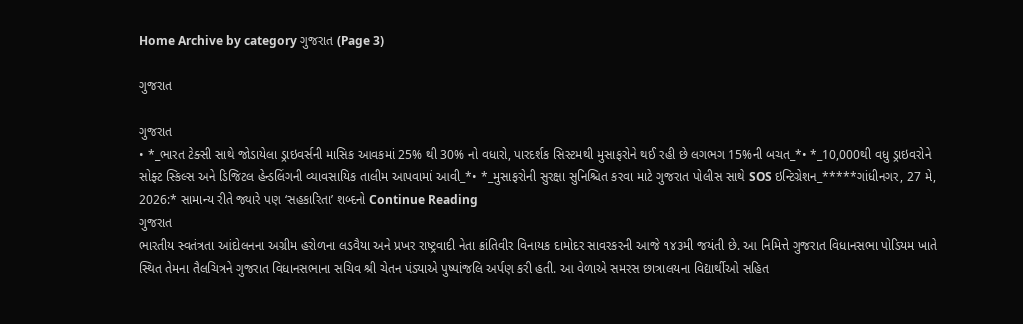Home Archive by category ગુજરાત (Page 3)

ગુજરાત

ગુજરાત
• *_ભારત ટેક્સી સાથે જોડાયેલા ડ્રાઇવર્સની માસિક આવકમાં 25% થી 30% નો વધારો, પારદર્શક સિસ્ટમથી મુસાફરોને થઈ રહી છે લગભગ 15%ની બચત_*• *_10,000થી વધુ ડ્રાઇવરોને સોફ્ટ સ્કિલ્સ અને ડિજિટલ હેન્ડલિંગની વ્યાવસાયિક તાલીમ આપવામાં આવી_*• *_મુસાફરોની સુરક્ષા સુનિશ્ચિત કરવા માટે ગુજરાત પોલીસ સાથે SOS ઇન્ટિગ્રેશન_*****ગાંધીનગર, 27 મે, 2026:* સામાન્ય રીતે જ્યારે પણ ‘સહકારિતા’ શબ્દનો Continue Reading
ગુજરાત
ભારતીય સ્વતંત્રતા આંદોલનના અગ્રીમ હરોળના લડવૈયા અને પ્રખર રાષ્ટ્રવાદી નેતા ક્રાંતિવીર વિનાયક દામોદર સાવરકરની આજે ૧૪૩મી જયંતી છે. આ નિમિત્તે ગુજરાત વિધાનસભા પોડિયમ ખાતે સ્થિત તેમના તૈલચિત્રને ગુજરાત વિધાનસભાના સચિવ શ્રી ચેતન પંડ્યાએ પુષ્પાંજલિ અર્પણ કરી હતી. આ વેળાએ સમરસ છાત્રાલયના વિદ્યાર્થીઓ સહિત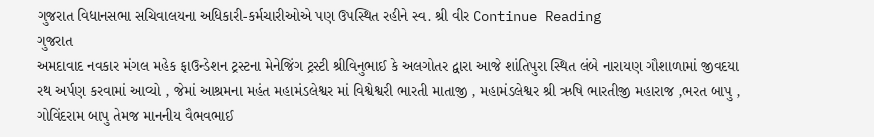ગુજરાત વિધાનસભા સચિવાલયના અધિકારી-કર્મચારીઓએ પણ ઉપસ્થિત રહીને સ્વ. શ્રી વીર Continue Reading
ગુજરાત
અમદાવાદ નવકાર મંગલ મહેક ફાઉન્ડેશન ટ્રસ્ટના મેનેજિંગ ટ્રસ્ટી શ્રીવિનુભાઈ કે અલગોતર દ્વારા આજે શાંતિપુરા સ્થિત લંબે નારાયણ ગૌશાળામાં જીવદયા રથ અર્પણ કરવામાં આવ્યો , જેમાં આશ્રમના મહંત મહામંડલેશ્વર માં વિશ્વેશ્વરી ભારતી માતાજી , મહામંડલેશ્વર શ્રી ઋષિ ભારતીજી મહારાજ ,ભરત બાપુ , ગોવિંદરામ બાપુ તેમજ માનનીય વૈભવભાઈ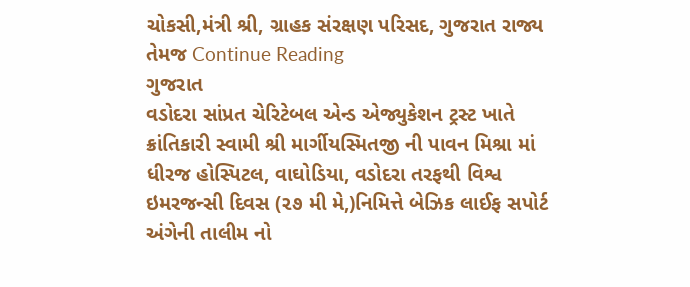ચોકસી,મંત્રી શ્રી, ગ્રાહક સંરક્ષણ પરિસદ, ગુજરાત રાજ્ય તેમજ Continue Reading
ગુજરાત
વડોદરા સાંપ્રત ચેરિટેબલ એન્ડ એજ્યુકેશન ટ્રસ્ટ ખાતે ક્રાંતિકારી સ્વામી શ્રી માર્ગીયસ્મિતજી ની પાવન મિશ્રા માં ધીરજ હોસ્પિટલ, વાઘોડિયા, વડોદરા તરફથી વિશ્વ ઇમરજન્સી દિવસ (૨૭ મી મે,)નિમિત્તે બેઝિક લાઈફ સપોર્ટ અંગેની તાલીમ નો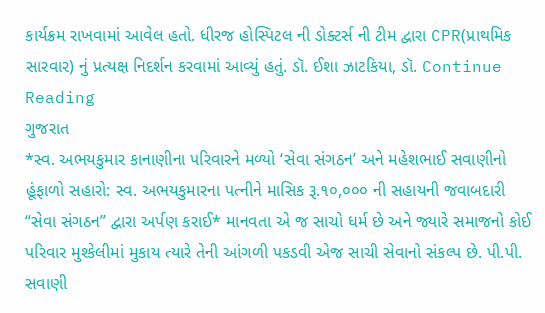કાર્યક્રમ રાખવામાં આવેલ હતો. ધીરજ હોસ્પિટલ ની ડોક્ટર્સ ની ટીમ દ્વારા CPR(પ્રાથમિક સારવાર) નું પ્રત્યક્ષ નિદર્શન કરવામાં આવ્યું હતું. ડૉ. ઈશા ઝાટકિયા, ડૉ. Continue Reading
ગુજરાત
*સ્વ. અભયકુમાર કાનાણીના પરિવારને મળ્યો ‘સેવા સંગઠન’ અને મહેશભાઈ સવાણીનો હૂંફાળો સહારો: સ્વ. અભયકુમારના પત્નીને માસિક રૂ.૧૦,૦૦૦ ની સહાયની જવાબદારી “સેવા સંગઠન” દ્વારા અર્પણ કરાઈ* માનવતા એ જ સાચો ધર્મ છે અને જ્યારે સમાજનો કોઈ પરિવાર મુશ્કેલીમાં મુકાય ત્યારે તેની આંગળી પકડવી એજ સાચી સેવાનો સંકલ્પ છે. પી.પી. સવાણી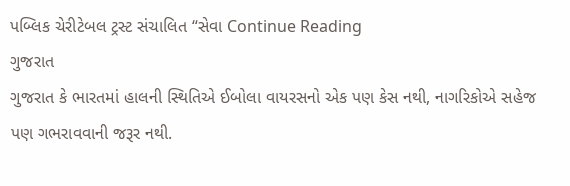પબ્લિક ચેરીટેબલ ટ્રસ્ટ સંચાલિત “સેવા Continue Reading
ગુજરાત
ગુજરાત કે ભારતમાં હાલની સ્થિતિએ ઈબોલા વાયરસનો એક પણ કેસ નથી, નાગરિકોએ સહેજ પણ ગભરાવવાની જરૂર નથી.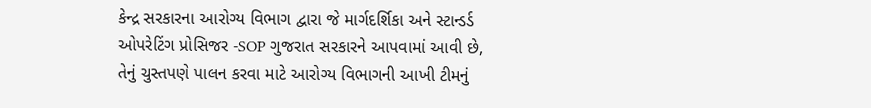કેન્દ્ર સરકારના આરોગ્ય વિભાગ દ્વારા જે માર્ગદર્શિકા અને સ્ટાન્ડર્ડ ઓપરેટિંગ પ્રોસિજર -SOP ગુજરાત સરકારને આપવામાં આવી છે, તેનું ચુસ્તપણે પાલન કરવા માટે આરોગ્ય વિભાગની આખી ટીમનું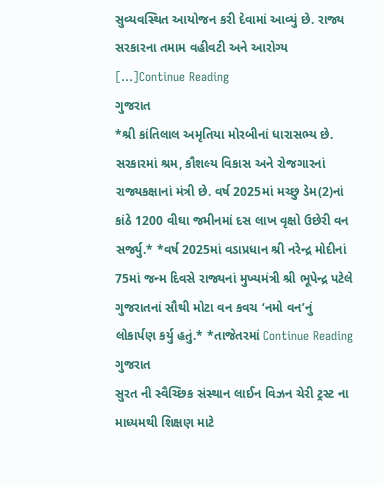સુવ્યવસ્થિત આયોજન કરી દેવામાં આવ્યું છે. રાજ્ય સરકારના તમામ વહીવટી અને આરોગ્ય […]Continue Reading
ગુજરાત
*શ્રી કાંતિલાલ અમૃતિયા મોરબીનાં ધારાસભ્ય છે. સરકારમાં શ્રમ, કૌશલ્ય વિકાસ અને રોજગારનાં રાજ્યકક્ષાનાં મંત્રી છે. વર્ષ 2025માં મચ્છુ ડેમ(2)નાં કાંઠે 1200 વીઘા જમીનમાં દસ લાખ વૃક્ષો ઉછેરી વન સર્જ્યુ.* *વર્ષ 2025માં વડાપ્રધાન શ્રી નરેન્દ્ર મોદીનાં 75માં જન્મ દિવસે રાજ્યનાં મુખ્યમંત્રી શ્રી ભૂપેન્દ્ર પટેલે ગુજરાતનાં સૌથી મોટા વન કવચ ‘નમો વન’નું લોકાર્પણ કર્યુ હતું.* *તાજેતરમાં Continue Reading
ગુજરાત
સુરત ની સ્વૈચ્છિક સંસ્થાન લાઈન વિઝન ચેરી ટ્રસ્ટ ના માધ્યમથી શિક્ષણ માટે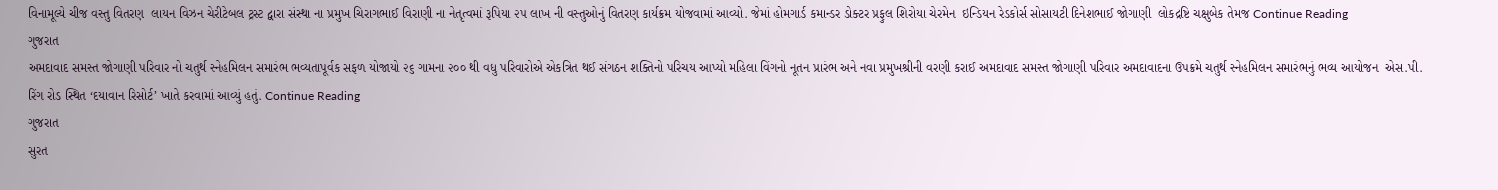વિનામૂલ્યે ચીજ વસ્તુ વિતરણ  લાયન વિઝન ચેરીટેબલ ટ્રસ્ટ દ્વારા સંસ્થા ના પ્રમુખ ચિરાગભાઈ વિરાણી ના નેતૃત્વમાં રૂપિયા ૨૫ લાખ ની વસ્તુઓનું વિતરણ કાર્યક્રમ યોજવામાં આવ્યો. જેમાં હોમગાર્ડ કમાન્ડર ડોક્ટર પ્રફુલ શિરોયા ચેરમેન  ઇન્ડિયન રેડકોર્સ સોસાયટી દિનેશભાઈ જોગાણી  લોકદ્રષ્ટિ ચક્ષુબેક તેમજ Continue Reading
ગુજરાત
અમદાવાદ સમસ્ત જોગાણી પરિવાર નો ચતુર્થ સ્નેહમિલન સમારંભ ભવ્યતાપૂર્વક સફળ યોજાયો ૨૬ ગામના ૨૦૦ થી વધુ પરિવારોએ એકત્રિત થઈ સંગઠન શક્તિનો પરિચય આપ્યો મહિલા વિંગનો નૂતન પ્રારંભ અને નવા પ્રમુખશ્રીની વરણી કરાઈ અમદાવાદ સમસ્ત જોગાણી પરિવાર અમદાવાદના ઉપક્રમે ચતુર્થ સ્નેહમિલન સમારંભનું ભવ્ય આયોજન  એસ.પી. રિંગ રોડ સ્થિત ‘દયાવાન રિસોર્ટ’ ખાતે કરવામાં આવ્યું હતું. Continue Reading
ગુજરાત
સુરત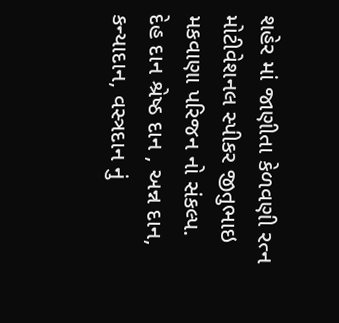શહેર માં જાણીતા કેળવણી રત્ન મોટીવેશનલ સ્પીકર જીતુભાઇ મકવાણા પરિજન નો સંકલ્પ.        દેહ દાન શ્રેષ્ઠ દાન , અન્ન દાન, કન્યાદાન, વસ્ત્રદાન નું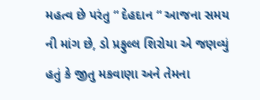મહત્વ છે પરંતુ “ દેહદાન “ આજના સમય ની માંગ છે, ડો પ્રફુલ્લ શિરોયા એ જણવ્યું હતું કે જીતુ મકવાણા અને તેમના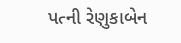પત્ની રેણુકાબેન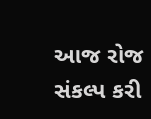આજ રોજ સંકલ્પ કરી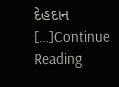દેહદાન […]Continue Reading